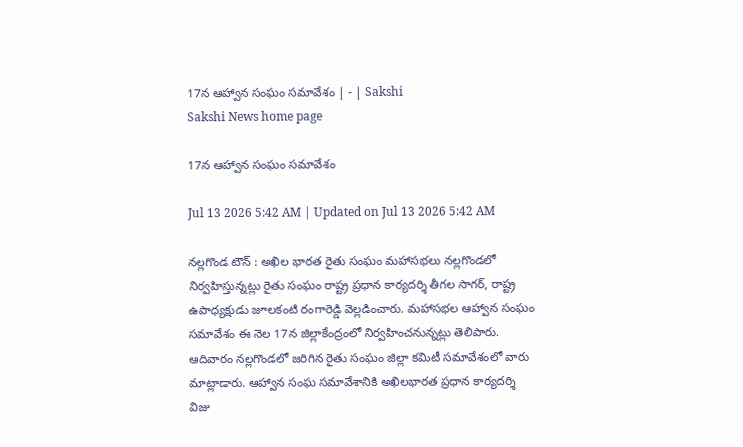17న ఆహ్వాన సంఘం సమావేశం | - | Sakshi
Sakshi News home page

17న ఆహ్వాన సంఘం సమావేశం

Jul 13 2026 5:42 AM | Updated on Jul 13 2026 5:42 AM

నల్లగొండ టౌన్‌ : అఖిల భారత రైతు సంఘం మహాసభలు నల్లగొండలో నిర్వహిస్తున్నట్లు రైతు సంఘం రాష్ట్ర ప్రధాన కార్యదర్శి తీగల సాగర్‌, రాష్ట్ర ఉపాధ్యక్షుడు జూలకంటి రంగారెడ్డి వెల్లడించారు. మహాసభల ఆహ్వాన సంఘం సమావేశం ఈ నెల 17న జిల్లాకేంద్రంలో నిర్వహించనున్నట్లు తెలిపారు. ఆదివారం నల్లగొండలో జరిగిన రైతు సంఘం జిల్లా కమిటీ సమావేశంలో వారు మాట్లాడారు. ఆహ్వాన సంఘ సమావేశానికి అఖిలభారత ప్రధాన కార్యదర్శి విజు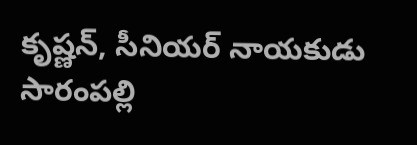కృష్ణన్‌, సీనియర్‌ నాయకుడు సారంపల్లి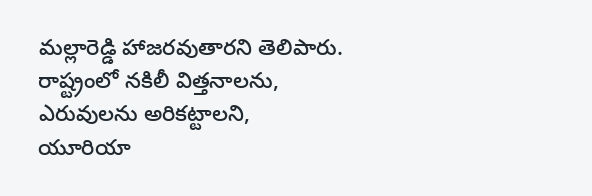మల్లారెడ్డి హాజరవుతారని తెలిపారు. రాష్ట్రంలో నకిలీ విత్తనాలను, ఎరువులను అరికట్టాలని, యూరియా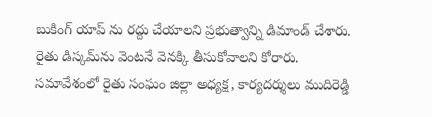బుకింగ్‌ యాప్‌ ను రద్దు చేయాలని ప్రభుత్వాన్ని డిమాండ్‌ చేశారు. రైతు డిస్కమ్‌ను వెంటనే వెనక్కి తీసుకోవాలని కోరారు. సమావేశంలో రైతు సంఘం జిల్లా అధ్యక్ష, కార్యదర్శులు ముదిరెడ్డి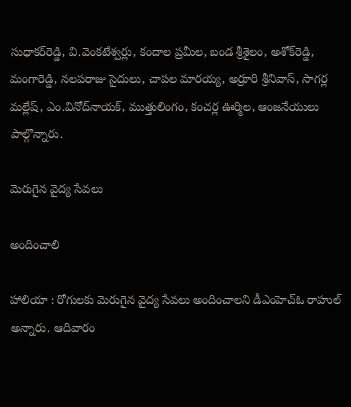సుధాకర్‌రెడ్డి, వి.వెంకటేశ్వర్లు, కందాల ప్రమీల, బండ శ్రీశైలం, అశోక్‌రెడ్డి, మంగారెడ్డి, నలపరాజు సైదులు, చాపల మారయ్య, అర్రూరి శ్రీనివాస్‌, సాగర్ల మల్లేష్‌, ఎం.వినోద్‌నాయక్‌, ముత్తులింగం, కంచర్ల ఊర్మిల, ఆంజనేయులు పాల్గొన్నారు.

మెరుగైన వైద్య సేవలు

అందించాలి

హాలియా : రోగులకు మెరుగైన వైద్య సేవలు అందించాలని డీఎంహెచ్‌ఓ రాహుల్‌ అన్నారు. ఆదివారం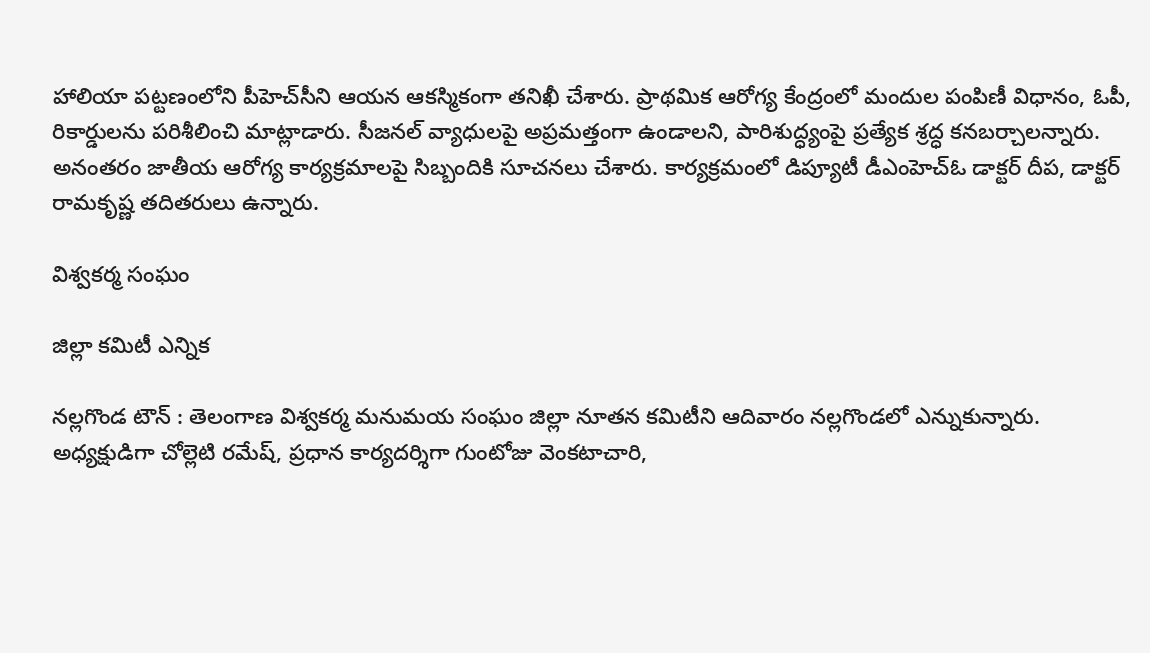హాలియా పట్టణంలోని పీహెచ్‌సీని ఆయన ఆకస్మికంగా తనిఖీ చేశారు. ప్రాథమిక ఆరోగ్య కేంద్రంలో మందుల పంపిణీ విధానం, ఓపీ, రికార్డులను పరిశీలించి మాట్లాడారు. సీజనల్‌ వ్యాధులపై అప్రమత్తంగా ఉండాలని, పారిశుద్ధ్యంపై ప్రత్యేక శ్రద్ధ కనబర్చాలన్నారు. అనంతరం జాతీయ ఆరోగ్య కార్యక్రమాలపై సిబ్బందికి సూచనలు చేశారు. కార్యక్రమంలో డిప్యూటీ డీఎంహెచ్‌ఓ డాక్టర్‌ దీప, డాక్టర్‌ రామకృష్ణ తదితరులు ఉన్నారు.

విశ్వకర్మ సంఘం

జిల్లా కమిటీ ఎన్నిక

నల్లగొండ టౌన్‌ : తెలంగాణ విశ్వకర్మ మనుమయ సంఘం జిల్లా నూతన కమిటీని ఆదివారం నల్లగొండలో ఎన్నుకున్నారు. అధ్యక్షుడిగా చోల్లెటి రమేష్‌, ప్రధాన కార్యదర్శిగా గుంటోజు వెంకటాచారి,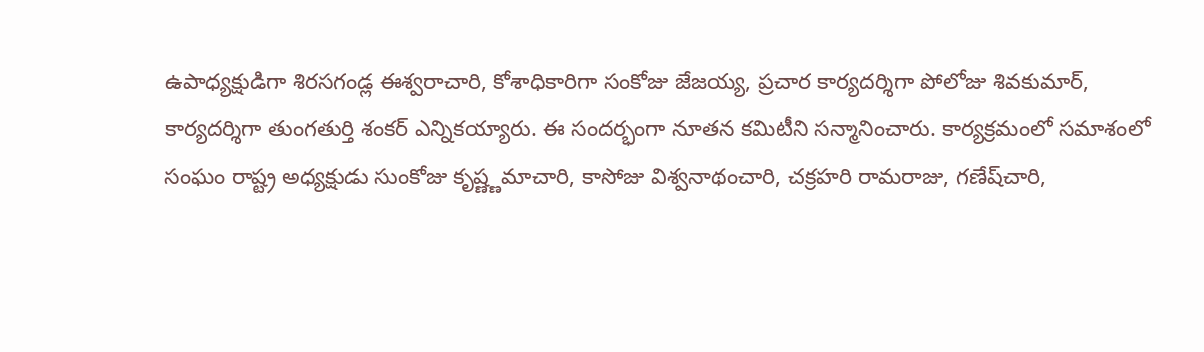ఉపాధ్యక్షుడిగా శిరసగండ్ల ఈశ్వరాచారి, కోశాధికారిగా సంకోజు జేజయ్య, ప్రచార కార్యదర్శిగా పోలోజు శివకుమార్‌, కార్యదర్శిగా తుంగతుర్తి శంకర్‌ ఎన్నికయ్యారు. ఈ సందర్భంగా నూతన కమిటీని సన్మానించారు. కార్యక్రమంలో సమాశంలో సంఘం రాష్ట్ర అధ్యక్షుడు సుంకోజు కృష్ణ్ణమాచారి, కాసోజు విశ్వనాథంచారి, చక్రహరి రామరాజు, గణేష్‌చారి,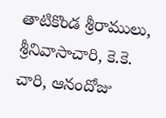తాటికొండ శ్రీరాములు, శ్రీనివాసాచారి, కె.కె. చారి, ఆనందోజు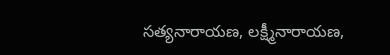సత్యనారాయణ, లక్ష్మీనారాయణ,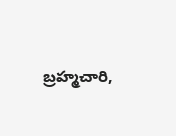బ్రహ్మచారి,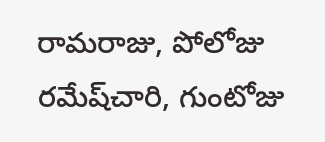రామరాజు, పోలోజు రమేష్‌చారి, గుంటోజు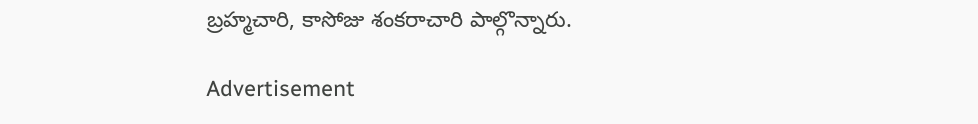బ్రహ్మచారి, కాసోజు శంకరాచారి పాల్గొన్నారు.

Advertisement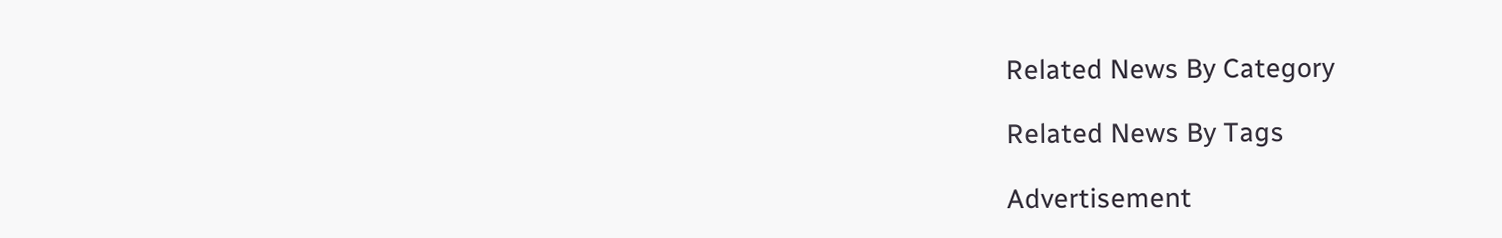Related News By Category

Related News By Tags

Advertisement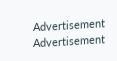Advertisement
Advertisement